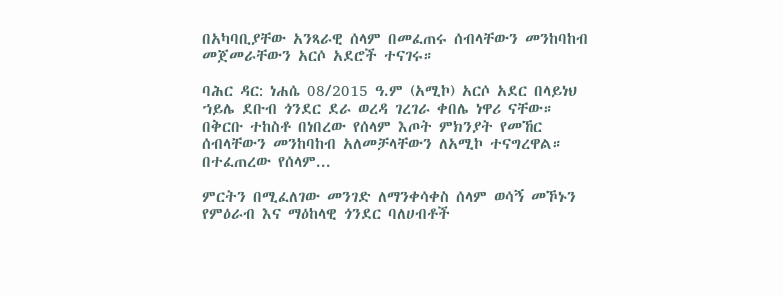በአካባቢያቸው አንጻራዊ ሰላም በመፈጠሩ ሰብላቸውን መንከባከብ መጀመራቸውን አርሶ አደሮች ተናገሩ።

ባሕር ዳር: ነሐሴ 08/2015 ዓ.ም (አሚኮ) አርሶ አደር በላይነህ ኀይሌ ደቡብ ጎንደር ደራ ወረዳ ገረገራ ቀበሌ ነዋሪ ናቸው። በቅርቡ ተከስቶ በነበረው የሰላም እጦት ምክንያት የመኸር ሰብላቸውን መንከባከብ አለመቻላቸውን ለአሚኮ ተናግረዋል። በተፈጠረው የሰላም...

ምርትን በሚፈለገው መንገድ ለማንቀሳቀስ ሰላም ወሳኝ መኾኑን የምዕራብ እና ማዕከላዊ ጎንደር ባለሀብቶች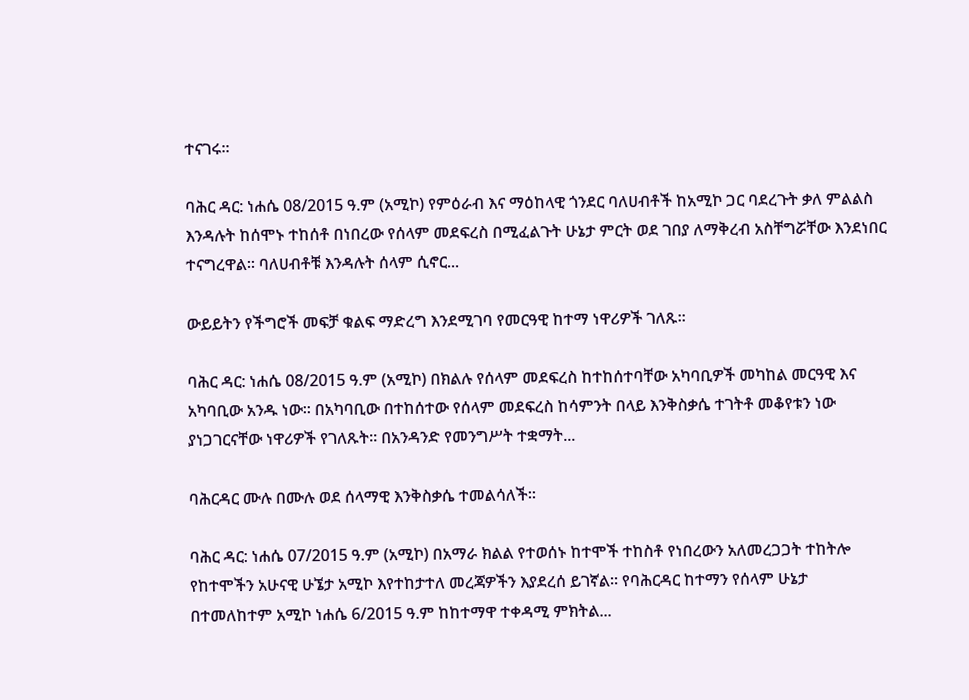ተናገሩ፡፡

ባሕር ዳር: ነሐሴ 08/2015 ዓ.ም (አሚኮ) የምዕራብ እና ማዕከላዊ ጎንደር ባለሀብቶች ከአሚኮ ጋር ባደረጉት ቃለ ምልልስ እንዳሉት ከሰሞኑ ተከሰቶ በነበረው የሰላም መደፍረስ በሚፈልጉት ሁኔታ ምርት ወደ ገበያ ለማቅረብ አስቸግሯቸው እንደነበር ተናግረዋል፡፡ ባለሀብቶቹ እንዳሉት ሰላም ሲኖር...

ውይይትን የችግሮች መፍቻ ቁልፍ ማድረግ እንደሚገባ የመርዓዊ ከተማ ነዋሪዎች ገለጹ፡፡

ባሕር ዳር: ነሐሴ 08/2015 ዓ.ም (አሚኮ) በክልሉ የሰላም መደፍረስ ከተከሰተባቸው አካባቢዎች መካከል መርዓዊ እና አካባቢው አንዱ ነው፡፡ በአካባቢው በተከሰተው የሰላም መደፍረስ ከሳምንት በላይ እንቅስቃሴ ተገትቶ መቆየቱን ነው ያነጋገርናቸው ነዋሪዎች የገለጹት፡፡ በአንዳንድ የመንግሥት ተቋማት...

ባሕርዳር ሙሉ በሙሉ ወደ ሰላማዊ እንቅስቃሴ ተመልሳለች።

ባሕር ዳር: ነሐሴ 07/2015 ዓ.ም (አሚኮ) በአማራ ክልል የተወሰኑ ከተሞች ተከስቶ የነበረውን አለመረጋጋት ተከትሎ የከተሞችን አሁናዊ ሁኜታ አሚኮ እየተከታተለ መረጃዎችን እያደረሰ ይገኛል። የባሕርዳር ከተማን የሰላም ሁኔታ በተመለከተም አሚኮ ነሐሴ 6/2015 ዓ.ም ከከተማዋ ተቀዳሚ ምክትል...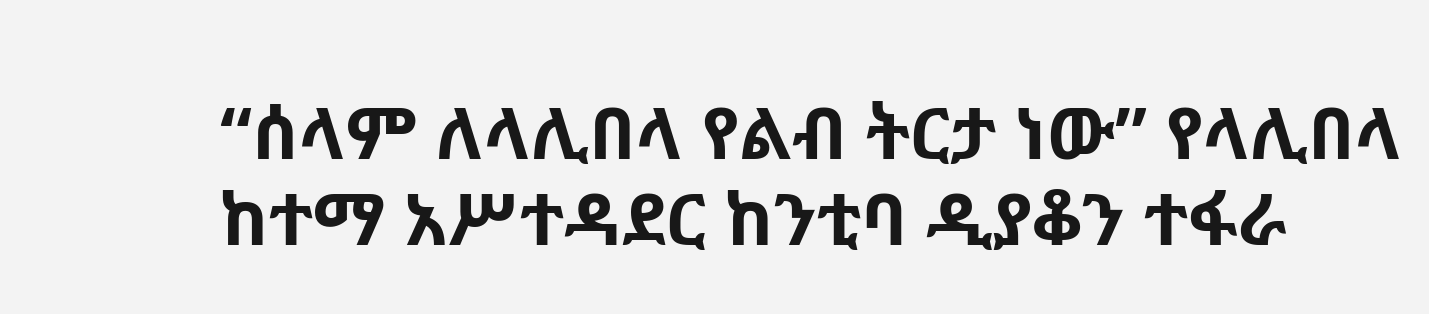“ሰላም ለላሊበላ የልብ ትርታ ነው” የላሊበላ ከተማ አሥተዳደር ከንቲባ ዲያቆን ተፋራ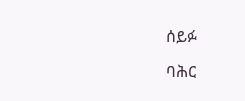ሰይፉ

ባሕር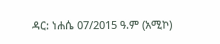ዳር: ነሐሴ 07/2015 ዓ.ም (አሚኮ)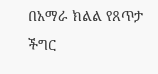በአማራ ክልል የጸጥታ ችግር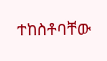ተከስቶባቸው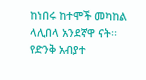ከነበሩ ከተሞች መካከል ላሊበላ አንደኛዋ ናት፡፡ የድንቅ አብያተ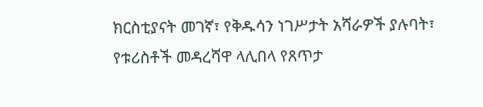ክርስቲያናት መገኛ፣ የቅዱሳን ነገሥታት አሻራዎች ያሉባት፣ የቱሪስቶች መዳረሻዋ ላሊበላ የጸጥታ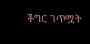ችግር ገጥሟት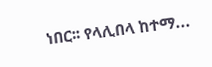ነበር፡፡ የላሊበላ ከተማ...